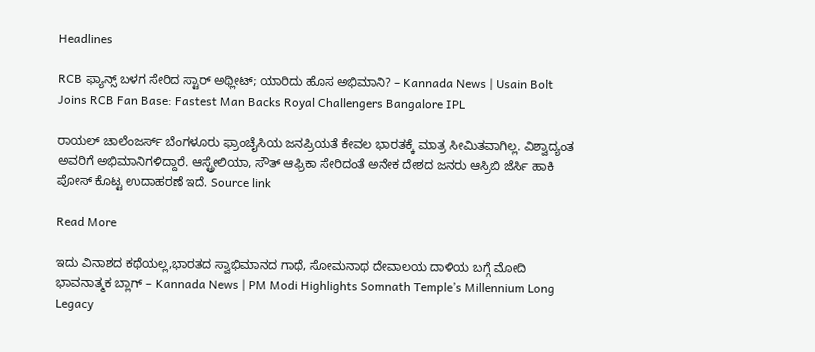Headlines

RCB ಫ್ಯಾನ್ಸ್ ಬಳಗ ಸೇರಿದ ಸ್ಟಾರ್ ಅಥ್ಲೀಟ್; ಯಾರಿದು ಹೊಸ ಅಭಿಮಾನಿ? – Kannada News | Usain Bolt Joins RCB Fan Base: Fastest Man Backs Royal Challengers Bangalore IPL

ರಾಯಲ್ ಚಾಲೆಂಜರ್ಸ್ ಬೆಂಗಳೂರು ಫ್ರಾಂಚೈಸಿಯ ಜನಪ್ರಿಯತೆ ಕೇವಲ ಭಾರತಕ್ಕೆ ಮಾತ್ರ ಸೀಮಿತವಾಗಿಲ್ಲ. ವಿಶ್ವಾದ್ಯಂತ ಅವರಿಗೆ ಅಭಿಮಾನಿಗಳಿದ್ದಾರೆ. ಆಸ್ಟ್ರೇಲಿಯಾ, ಸೌತ್ ಆಫ್ರಿಕಾ ಸೇರಿದಂತೆ ಅನೇಕ ದೇಶದ ಜನರು ಆಸ್ರಿಬಿ ಜೆರ್ಸಿ ಹಾಕಿ ಪೋಸ್ ಕೊಟ್ಟ ಉದಾಹರಣೆ ಇದೆ. Source link

Read More

ಇದು ವಿನಾಶದ ಕಥೆಯಲ್ಲ,ಭಾರತದ ಸ್ವಾಭಿಮಾನದ ಗಾಥೆ, ಸೋಮನಾಥ ದೇವಾಲಯ ದಾಳಿಯ ಬಗ್ಗೆ ಮೋದಿ ಭಾವನಾತ್ಮಕ ಬ್ಲಾಗ್ – Kannada News | PM Modi Highlights Somnath Temple’s Millennium Long Legacy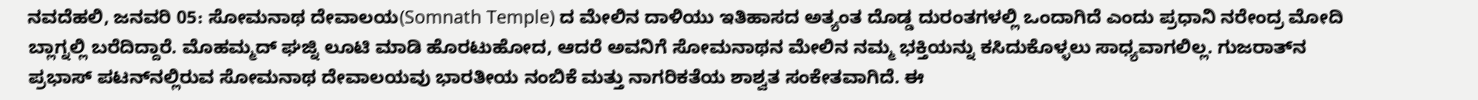ನವದೆಹಲಿ, ಜನವರಿ 05: ಸೋಮನಾಥ ದೇವಾಲಯ(Somnath Temple) ದ ಮೇಲಿನ ದಾಳಿಯು ಇತಿಹಾಸದ ಅತ್ಯಂತ ದೊಡ್ಡ ದುರಂತಗಳಲ್ಲಿ ಒಂದಾಗಿದೆ ಎಂದು ಪ್ರಧಾನಿ ನರೇಂದ್ರ ಮೋದಿ ಬ್ಲಾಗ್ನಲ್ಲಿ ಬರೆದಿದ್ದಾರೆ. ಮೊಹಮ್ಮದ್ ಘಜ್ನಿ ಲೂಟಿ ಮಾಡಿ ಹೊರಟುಹೋದ, ಆದರೆ ಅವನಿಗೆ ಸೋಮನಾಥನ ಮೇಲಿನ ನಮ್ಮ ಭಕ್ತಿಯನ್ನು ಕಸಿದುಕೊಳ್ಳಲು ಸಾಧ್ಯವಾಗಲಿಲ್ಲ. ಗುಜರಾತ್‌ನ ಪ್ರಭಾಸ್ ಪಟನ್‌ನಲ್ಲಿರುವ ಸೋಮನಾಥ ದೇವಾಲಯವು ಭಾರತೀಯ ನಂಬಿಕೆ ಮತ್ತು ನಾಗರಿಕತೆಯ ಶಾಶ್ವತ ಸಂಕೇತವಾಗಿದೆ. ಈ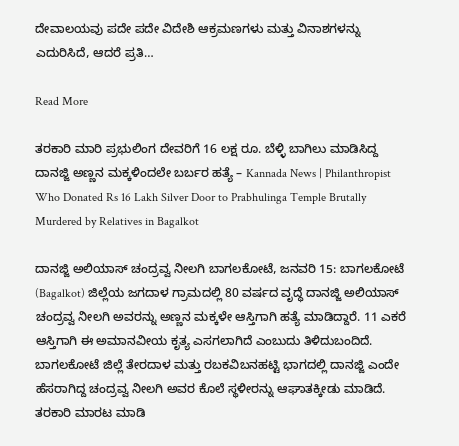ದೇವಾಲಯವು ಪದೇ ಪದೇ ವಿದೇಶಿ ಆಕ್ರಮಣಗಳು ಮತ್ತು ವಿನಾಶಗಳನ್ನು ಎದುರಿಸಿದೆ, ಆದರೆ ಪ್ರತಿ…

Read More

ತರಕಾರಿ ಮಾರಿ ಪ್ರಭುಲಿಂಗ ದೇವರಿಗೆ 16 ಲಕ್ಷ ರೂ. ಬೆಳ್ಳಿ ಬಾಗಿಲು ಮಾಡಿಸಿದ್ದ ದಾನಜ್ಜಿ ಅಣ್ಣನ ಮಕ್ಕಳಿಂದಲೇ ಬರ್ಬರ ಹತ್ಯೆ – Kannada News | Philanthropist Who Donated Rs 16 Lakh Silver Door to Prabhulinga Temple Brutally Murdered by Relatives in Bagalkot

ದಾನಜ್ಜಿ ಅಲಿಯಾಸ್ ಚಂದ್ರವ್ವ ನೀಲಗಿ ಬಾಗಲಕೋಟೆ, ಜನವರಿ 15: ಬಾಗಲಕೋಟೆ (Bagalkot) ಜಿಲ್ಲೆಯ ಜಗದಾಳ ಗ್ರಾಮದಲ್ಲಿ 80 ವರ್ಷದ ವೃದ್ಧೆ ದಾನಜ್ಜಿ ಅಲಿಯಾಸ್ ಚಂದ್ರವ್ವ ನೀಲಗಿ ಅವರನ್ನು ಅಣ್ಣನ ಮಕ್ಕಳೇ ಆಸ್ತಿಗಾಗಿ ಹತ್ಯೆ ಮಾಡಿದ್ದಾರೆ. 11 ಎಕರೆ ಆಸ್ತಿಗಾಗಿ ಈ ಅಮಾನವೀಯ ಕೃತ್ಯ ಎಸಗಲಾಗಿದೆ ಎಂಬುದು ತಿಳಿದುಬಂದಿದೆ. ಬಾಗಲಕೋಟೆ ಜಿಲ್ಲೆ ತೇರದಾಳ ಮತ್ತು ರಬಕವಿಬನಹಟ್ಟಿ ಭಾಗದಲ್ಲಿ ದಾನಜ್ಜಿ ಎಂದೇ ಹೆಸರಾಗಿದ್ದ ಚಂದ್ರವ್ವ ನೀಲಗಿ ಅವರ ಕೊಲೆ ಸ್ಥಳೀರನ್ನು ಆಘಾತಕ್ಕೀಡು ಮಾಡಿದೆ. ತರಕಾರಿ ಮಾರಟ ಮಾಡಿ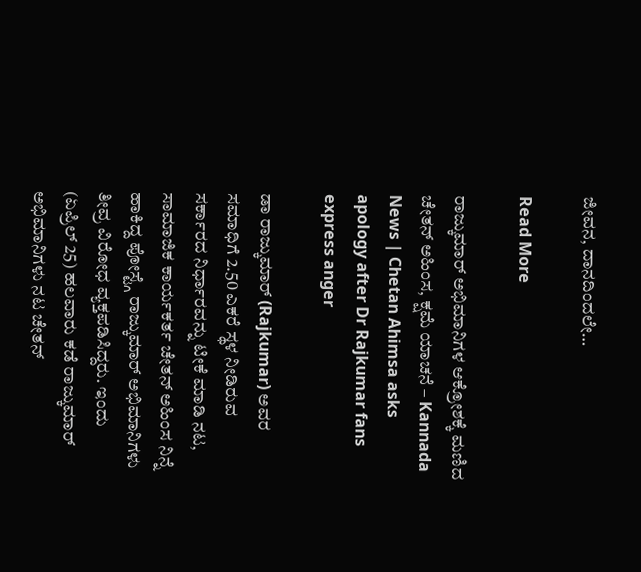ಜೀವನ, ದಾನದಿಂದಲೇ…

Read More

ರಾಜ್ಕುಮಾರ್ ಅಭಿಮಾನಿಗಳ ಆಕ್ರೋಶಕ್ಕೆ ಮಣಿದ ಚೇತನ್ ಅಹಿಂಸ, ಕ್ಷಮೆ ಯಾಚನೆ – Kannada News | Chetan Ahimsa asks apology after Dr Rajkumar fans express anger

ಡಾ ರಾಜ್ಕುಮಾರ್ (Rajkumar) ಅವರ ಸಮಾಧಿಗೆ 2.50 ಎಕರೆ ಸ್ಥಳ ನೀಡಿರುವ ಸರ್ಕಾರದ ನಿರ್ಧಾರವನ್ನು ಟೀಕೆ ಮಾಡಿ ನಟ, ಸಾಮಾಜಿಕ ಕಾರ್ಯಕರ್ತ ಚೇತನ್ ಅಹಿಂಸ ನಿನ್ನೆ ಹಾಕಿದ್ದ ಪೋಸ್ಟ್ಗೆ ರಾಜ್ಕುಮಾರ್ ಅಭಿಮಾನಿಗಳು ತೀವ್ರ ವಿರೋಧ ವ್ಯಕ್ತಪಡಿಸಿದ್ದರು. ಇಂದು (ಏಪ್ರಿಲ್ 25) ಹಲವಾರು ಕಡೆ ರಾಜ್ಕುಮಾರ್ ಅಭಿಮಾನಿಗಳು ನಟ ಚೇತನ್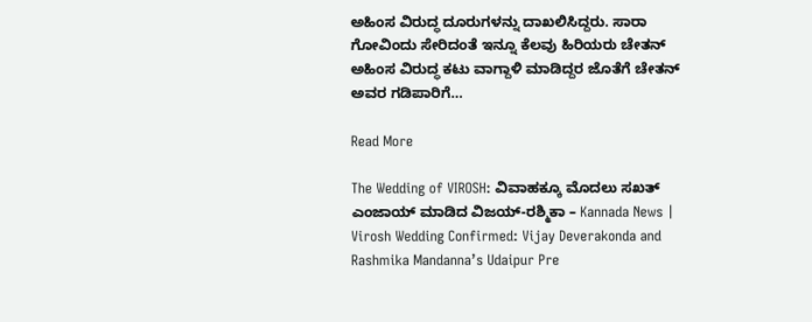ಅಹಿಂಸ ವಿರುದ್ಧ ದೂರುಗಳನ್ನು ದಾಖಲಿಸಿದ್ದರು. ಸಾರಾ ಗೋವಿಂದು ಸೇರಿದಂತೆ ಇನ್ನೂ ಕೆಲವು ಹಿರಿಯರು ಚೇತನ್ ಅಹಿಂಸ ವಿರುದ್ಧ ಕಟು ವಾಗ್ದಾಳಿ ಮಾಡಿದ್ದರ ಜೊತೆಗೆ ಚೇತನ್ ಅವರ ಗಡಿಪಾರಿಗೆ…

Read More

The Wedding of VIROSH: ವಿವಾಹಕ್ಕೂ ಮೊದಲು ಸಖತ್ ಎಂಜಾಯ್ ಮಾಡಿದ ವಿಜಯ್-ರಶ್ಮಿಕಾ – Kannada News | Virosh Wedding Confirmed: Vijay Deverakonda and Rashmika Mandanna’s Udaipur Pre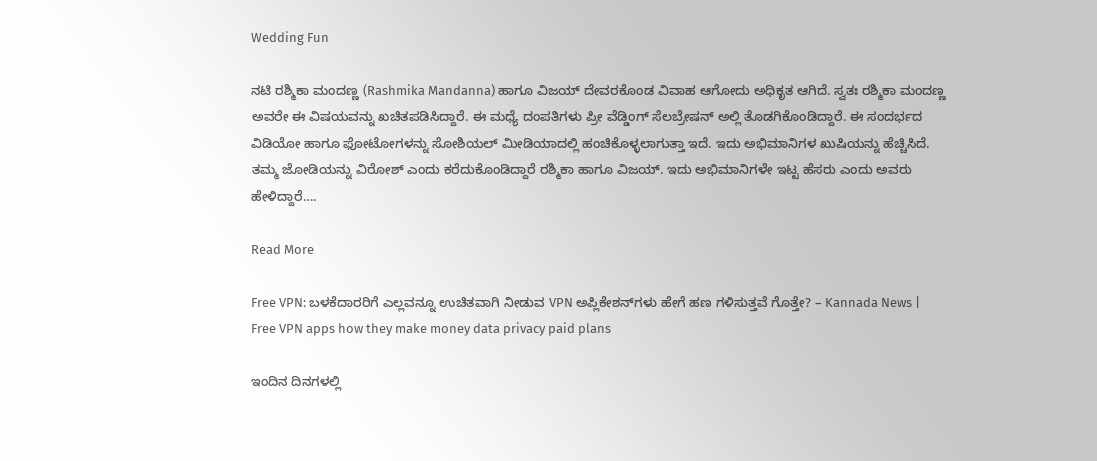Wedding Fun

ನಟಿ ರಶ್ಮಿಕಾ ಮಂದಣ್ಣ (Rashmika Mandanna) ಹಾಗೂ ವಿಜಯ್ ದೇವರಕೊಂಡ ವಿವಾಹ ಆಗೋದು ಅಧಿಕೃತ ಆಗಿದೆ. ಸ್ವತಃ ರಶ್ಮಿಕಾ ಮಂದಣ್ಣ ಅವರೇ ಈ ವಿಷಯವನ್ನು ಖಚಿತಪಡಿಸಿದ್ದಾರೆ. ಈ ಮಧ್ಯೆ ದಂಪತಿಗಳು ಪ್ರೀ ವೆಡ್ಡಿಂಗ್ ಸೆಲಬ್ರೇಷನ್ ಅಲ್ಲಿ ತೊಡಗಿಕೊಂಡಿದ್ದಾರೆ. ಈ ಸಂದರ್ಭದ ವಿಡಿಯೋ ಹಾಗೂ ಫೋಟೋಗಳನ್ನು ಸೋಶಿಯಲ್ ಮೀಡಿಯಾದಲ್ಲಿ ಹಂಚಿಕೊಳ್ಳಲಾಗುತ್ತಾ ಇದೆ. ಇದು ಅಭಿಮಾನಿಗಳ ಖುಷಿಯನ್ನು ಹೆಚ್ಚಿಸಿದೆ. ತಮ್ಮ ಜೋಡಿಯನ್ನು ವಿರೋಶ್ ಎಂದು ಕರೆದುಕೊಂಡಿದ್ದಾರೆ ರಶ್ಮಿಕಾ ಹಾಗೂ ವಿಜಯ್. ಇದು ಅಭಿಮಾನಿಗಳೇ ಇಟ್ಟ ಹೆಸರು ಎಂದು ಅವರು ಹೇಳಿದ್ದಾರೆ….

Read More

Free VPN: ಬಳಕೆದಾರರಿಗೆ ಎಲ್ಲವನ್ನೂ ಉಚಿತವಾಗಿ ನೀಡುವ VPN ಅಪ್ಲಿಕೇಶನ್‌ಗಳು ಹೇಗೆ ಹಣ ಗಳಿಸುತ್ತವೆ ಗೊತ್ತೇ? – Kannada News | Free VPN apps how they make money data privacy paid plans

ಇಂದಿನ ದಿನಗಳಲ್ಲಿ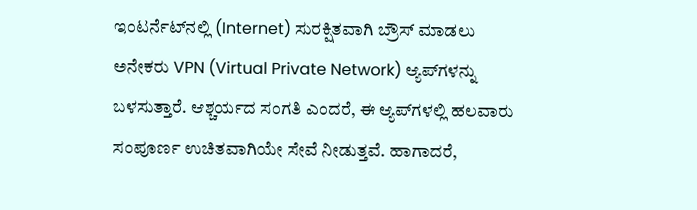ಇಂಟರ್ನೆಟ್‌ನಲ್ಲಿ (Internet) ಸುರಕ್ಷಿತವಾಗಿ ಬ್ರೌಸ್ ಮಾಡಲು ಅನೇಕರು VPN (Virtual Private Network) ಆ್ಯಪ್‌ಗಳನ್ನು ಬಳಸುತ್ತಾರೆ. ಆಶ್ಚರ್ಯದ ಸಂಗತಿ ಎಂದರೆ, ಈ ಆ್ಯಪ್‌ಗಳಲ್ಲಿ ಹಲವಾರು ಸಂಪೂರ್ಣ ಉಚಿತವಾಗಿಯೇ ಸೇವೆ ನೀಡುತ್ತವೆ. ಹಾಗಾದರೆ,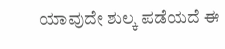ಯಾವುದೇ ಶುಲ್ಕ ಪಡೆಯದೆ ಈ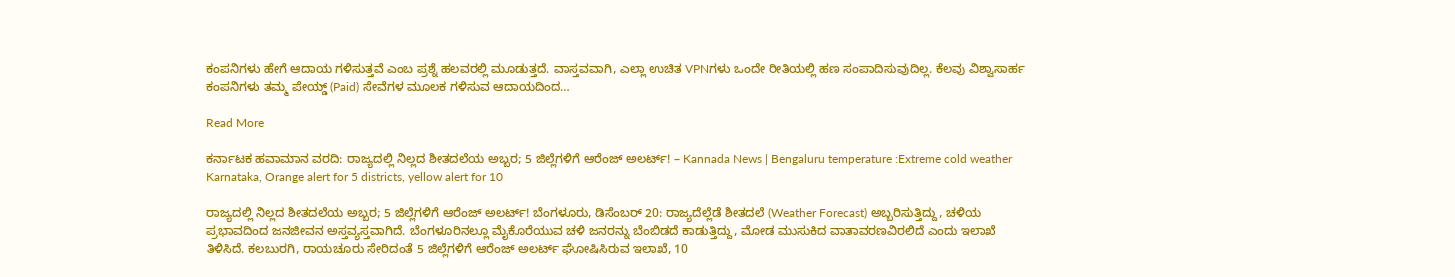ಕಂಪನಿಗಳು ಹೇಗೆ ಆದಾಯ ಗಳಿಸುತ್ತವೆ ಎಂಬ ಪ್ರಶ್ನೆ ಹಲವರಲ್ಲಿ ಮೂಡುತ್ತದೆ. ವಾಸ್ತವವಾಗಿ, ಎಲ್ಲಾ ಉಚಿತ VPNಗಳು ಒಂದೇ ರೀತಿಯಲ್ಲಿ ಹಣ ಸಂಪಾದಿಸುವುದಿಲ್ಲ. ಕೆಲವು ವಿಶ್ವಾಸಾರ್ಹ ಕಂಪನಿಗಳು ತಮ್ಮ ಪೇಯ್ಡ್ (Paid) ಸೇವೆಗಳ ಮೂಲಕ ಗಳಿಸುವ ಆದಾಯದಿಂದ…

Read More

ಕರ್ನಾಟಕ ಹವಾಮಾನ ವರದಿ: ರಾಜ್ಯದಲ್ಲಿ ನಿಲ್ಲದ ಶೀತದಲೆಯ ಅಬ್ಬರ; 5 ಜಿಲ್ಲೆಗಳಿಗೆ ಆರೆಂಜ್ ಅಲರ್ಟ್! – Kannada News | Bengaluru temperature :Extreme cold weather Karnataka, Orange alert for 5 districts, yellow alert for 10

ರಾಜ್ಯದಲ್ಲಿ ನಿಲ್ಲದ ಶೀತದಲೆಯ ಅಬ್ಬರ; 5 ಜಿಲ್ಲೆಗಳಿಗೆ ಆರೆಂಜ್ ಅಲರ್ಟ್! ಬೆಂಗಳೂರು, ಡಿಸೆಂಬರ್ 20: ರಾಜ್ಯದೆಲ್ಲೆಡೆ ಶೀತದಲೆ (Weather Forecast) ಅಬ್ಬರಿಸುತ್ತಿದ್ದು, ಚಳಿಯ ಪ್ರಭಾವದಿಂದ ಜನಜೀವನ ಅಸ್ತವ್ಯಸ್ತವಾಗಿದೆ. ಬೆಂಗಳೂರಿನಲ್ಲೂ ಮೈಕೊರೆಯುವ ಚಳಿ ಜನರನ್ನು ಬೆಂಬಿಡದೆ ಕಾಡುತ್ತಿದ್ದು, ಮೋಡ ಮುಸುಕಿದ ವಾತಾವರಣವಿರಲಿದೆ ಎಂದು ಇಲಾಖೆ ತಿಳಿಸಿದೆ. ಕಲಬುರಗಿ, ರಾಯಚೂರು ಸೇರಿದಂತೆ 5 ಜಿಲ್ಲೆಗಳಿಗೆ ಆರೆಂಜ್ ಅಲರ್ಟ್ ಘೋಷಿಸಿರುವ ಇಲಾಖೆ, 10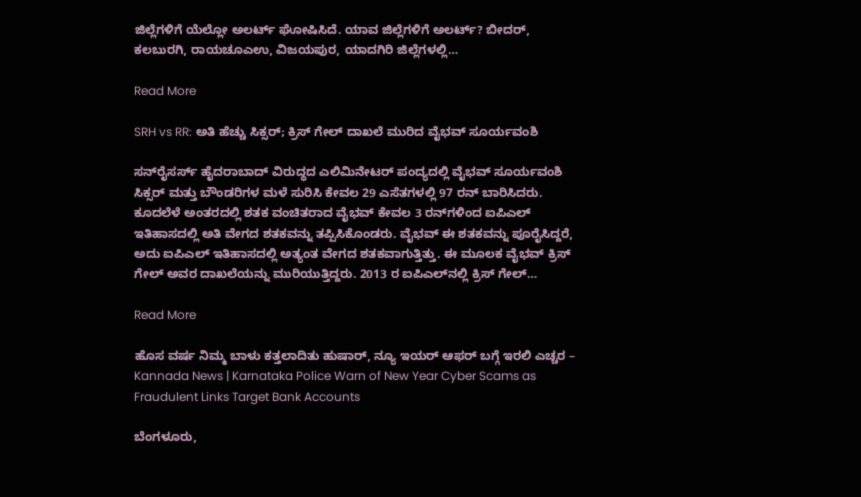ಜಿಲ್ಲೆಗಳಿಗೆ ಯೆಲ್ಲೋ ಅಲರ್ಟ್ ಘೋಷಿಸಿದೆ. ಯಾವ ಜಿಲ್ಲೆಗಳಿಗೆ ಅಲರ್ಟ್? ಬೀದರ್, ಕಲಬುರಗಿ, ರಾಯಚೂಎಉ, ವಿಜಯಪುರ, ಯಾದಗಿರಿ ಜಿಲ್ಲೆಗಳಲ್ಲಿ…

Read More

SRH vs RR: ಅತಿ ಹೆಚ್ಚು ಸಿಕ್ಸರ್; ಕ್ರಿಸ್ ಗೇಲ್ ದಾಖಲೆ ಮುರಿದ ವೈಭವ್ ಸೂರ್ಯವಂಶಿ

ಸನ್‌ರೈಸರ್ಸ್ ಹೈದರಾಬಾದ್ ವಿರುದ್ಧದ ಎಲಿಮಿನೇಟರ್ ಪಂದ್ಯದಲ್ಲಿ ವೈಭವ್ ಸೂರ್ಯವಂಶಿ ಸಿಕ್ಸರ್ ಮತ್ತು ಬೌಂಡರಿಗಳ ಮಳೆ ಸುರಿಸಿ ಕೇವಲ 29 ಎಸೆತಗಳಲ್ಲಿ 97 ರನ್ ಬಾರಿಸಿದರು. ಕೂದಲೆಳೆ ಅಂತರದಲ್ಲಿ ಶತಕ ವಂಚಿತರಾದ ವೈಭವ್ ಕೇವಲ 3 ರನ್‌ಗಳಿಂದ ಐಪಿಎಲ್ ಇತಿಹಾಸದಲ್ಲಿ ಅತಿ ವೇಗದ ಶತಕವನ್ನು ತಪ್ಪಿಸಿಕೊಂಡರು. ವೈಭವ್ ಈ ಶತಕವನ್ನು ಪೂರೈಸಿದ್ದರೆ, ಅದು ಐಪಿಎಲ್ ಇತಿಹಾಸದಲ್ಲಿ ಅತ್ಯಂತ ವೇಗದ ಶತಕವಾಗುತ್ತಿತ್ತು. ಈ ಮೂಲಕ ವೈಭವ್ ಕ್ರಿಸ್ ಗೇಲ್ ಅವರ ದಾಖಲೆಯನ್ನು ಮುರಿಯುತ್ತಿದ್ದರು. 2013 ರ ಐಪಿಎಲ್‌ನಲ್ಲಿ ಕ್ರಿಸ್ ಗೇಲ್…

Read More

ಹೊಸ ವರ್ಷ ನಿಮ್ಮ ಬಾಳು ಕತ್ತಲಾದಿತು ಹುಷಾರ್, ನ್ಯೂ ಇಯರ್ ಆಫರ್ ಬಗ್ಗೆ ಇರಲಿ ಎಚ್ಚರ – Kannada News | Karnataka Police Warn of New Year Cyber Scams as Fraudulent Links Target Bank Accounts

ಬೆಂಗಳೂರು,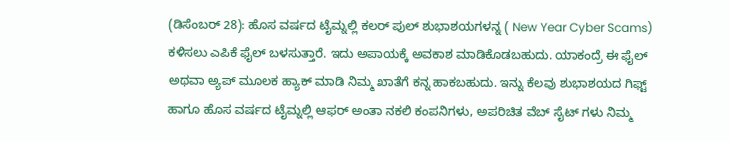(ಡಿಸೆಂಬರ್ 28): ಹೊಸ ವರ್ಷದ ಟೈಮ್ನಲ್ಲಿ ಕಲರ್ ಪುಲ್ ಶುಭಾಶಯಗಳನ್ನ ( New Year Cyber Scams) ಕಳಿಸಲು ಎಪಿಕೆ ಫೈಲ್ ಬಳಸುತ್ತಾರೆ. ಇದು ಅಪಾಯಕ್ಕೆ ಅವಕಾಶ ಮಾಡಿಕೊಡಬಹುದು. ಯಾಕಂದ್ರೆ ಈ ಫೈಲ್ ಅಥವಾ ಅ್ಯಪ್ ಮೂಲಕ ಹ್ಯಾಕ್ ಮಾಡಿ ನಿಮ್ಮ ಖಾತೆಗೆ ಕನ್ನ ಹಾಕಬಹುದು. ಇನ್ನು ಕೆಲವು ಶುಭಾಶಯದ ಗಿಫ್ಟ್ ಹಾಗೂ ಹೊಸ ವರ್ಷದ ಟೈಮ್ನಲ್ಲಿ ಆಫರ್ ಅಂತಾ ನಕಲಿ ಕಂಪನಿಗಳು, ಅಪರಿಚಿತ ವೆಬ್ ಸೈಟ್ ಗಳು ನಿಮ್ಮ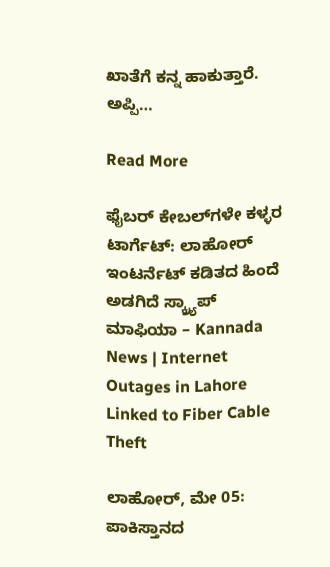ಖಾತೆಗೆ ಕನ್ನ ಹಾಕುತ್ತಾರೆ. ಅಪ್ಪಿ…

Read More

ಫೈಬರ್ ಕೇಬಲ್‌ಗಳೇ ಕಳ್ಳರ ಟಾರ್ಗೆಟ್: ಲಾಹೋರ್ ಇಂಟರ್ನೆಟ್ ಕಡಿತದ ಹಿಂದೆ ಅಡಗಿದೆ ಸ್ಕ್ರ್ಯಾಪ್ ಮಾಫಿಯಾ – Kannada News | Internet Outages in Lahore Linked to Fiber Cable Theft

ಲಾಹೋರ್, ಮೇ 05: ಪಾಕಿಸ್ತಾನದ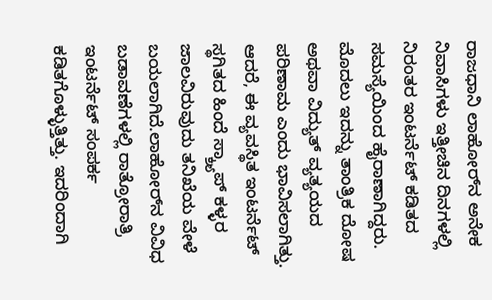ರಾಜಧಾನಿ ಲಾಹೋರ್‌ನ ಅನೇಕ ನಿವಾಸಿಗಳು ಇತ್ತೀಚಿನ ದಿನಗಳಲ್ಲಿ ನಿರಂತರ ಇಂಟರ್ನೆಟ್ ಕಡಿತದ ಸಮಸ್ಯೆಯಿಂದ ಹೈರಾಣಾಗಿದ್ದರು. ಮೊದಲು ಇದನ್ನು ತಾಂತ್ರಿಕ ದೋಷ ಅಥವಾ ವಿದ್ಯುತ್ ವ್ಯತ್ಯಯದ ಪರಿಣಾಮ ಎಂದು ಭಾವಿಸಲಾಗಿತ್ತು. ಆದರೆ, ಈ ವ್ಯವಸ್ಥಿತ ಇಂಟರ್ನೆಟ್ ಸ್ಥಗಿತದ ಹಿಂದೆ ಸ್ಕ್ರ್ಯಾಪ್ ಕಳ್ಳರ ಜಾಲವಿರುವುದು ತನಿಖೆಯ ವೇಳೆ ಬಯಲಾಗಿದೆ.ಲಾಹೋರ್‌ನ ವಿವಿಧ ಬಡಾವಣೆಗಳಲ್ಲಿ ರಾತ್ರೋರಾತ್ರಿ ಇಂಟರ್ನೆಟ್ ಸಂಪರ್ಕ ಕಡಿತಗೊಳ್ಳುತ್ತಿತ್ತು. ಇದರಿಂದಾಗಿ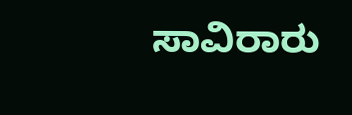ಸಾವಿರಾರು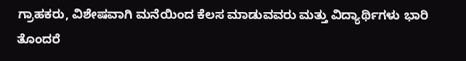ಗ್ರಾಹಕರು, ವಿಶೇಷವಾಗಿ ಮನೆಯಿಂದ ಕೆಲಸ ಮಾಡುವವರು ಮತ್ತು ವಿದ್ಯಾರ್ಥಿಗಳು ಭಾರಿ ತೊಂದರೆ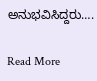ಅನುಭವಿಸಿದ್ದರು….

Read More